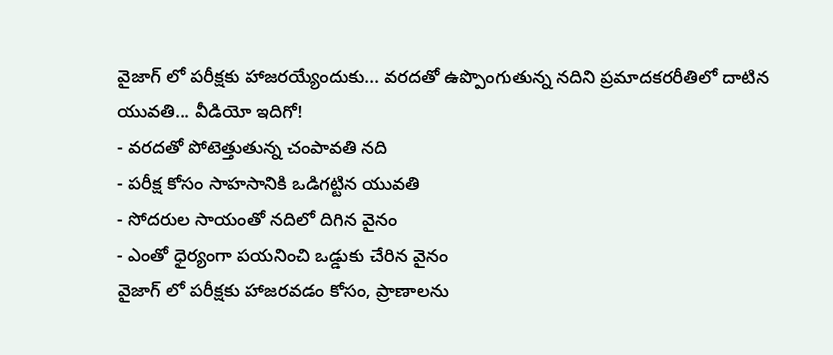వైజాగ్ లో పరీక్షకు హాజరయ్యేందుకు... వరదతో ఉప్పొంగుతున్న నదిని ప్రమాదకరరీతిలో దాటిన యువతి... వీడియో ఇదిగో!
- వరదతో పోటెత్తుతున్న చంపావతి నది
- పరీక్ష కోసం సాహసానికి ఒడిగట్టిన యువతి
- సోదరుల సాయంతో నదిలో దిగిన వైనం
- ఎంతో ధైర్యంగా పయనించి ఒడ్డుకు చేరిన వైనం
వైజాగ్ లో పరీక్షకు హాజరవడం కోసం, ప్రాణాలను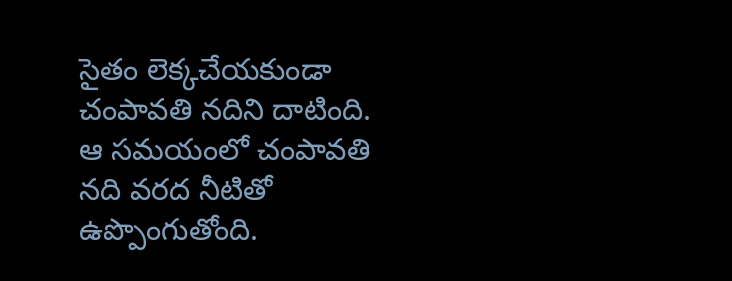సైతం లెక్కచేయకుండా చంపావతి నదిని దాటింది. ఆ సమయంలో చంపావతి నది వరద నీటితో ఉప్పొంగుతోంది.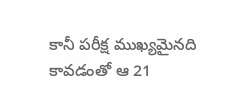కానీ పరీక్ష ముఖ్యమైనది కావడంతో ఆ 21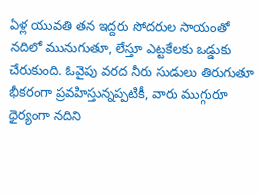ఏళ్ల యువతి తన ఇద్దరు సోదరుల సాయంతో నదిలో మునుగుతూ, లేస్తూ ఎట్టకేలకు ఒడ్డుకు చేరుకుంది. ఓవైపు వరద నీరు సుడులు తిరుగుతూ భీకరంగా ప్రవహిస్తున్నప్పటికీ, వారు ముగ్గురూ ధైర్యంగా నదిని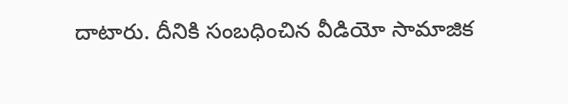దాటారు. దీనికి సంబధించిన వీడియో సామాజిక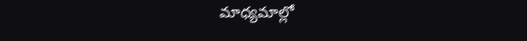మాధ్యమాల్లో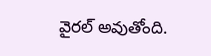వైరల్ అవుతోంది.